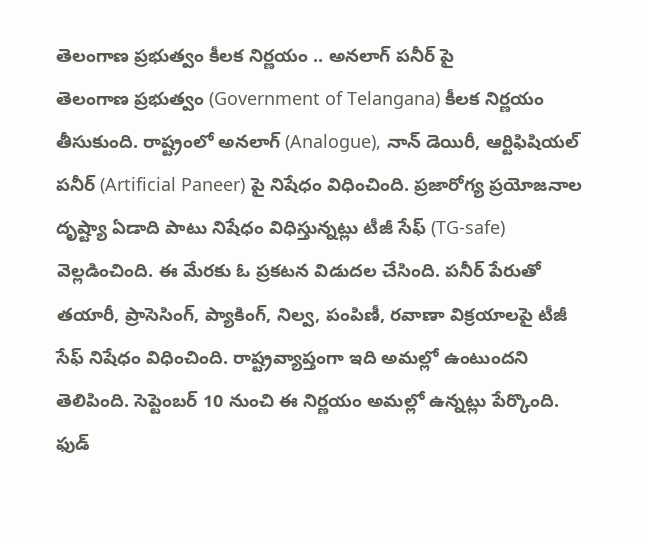తెలంగాణ ప్రభుత్వం కీలక నిర్ణయం .. అనలాగ్ పనీర్ పై
తెలంగాణ ప్రభుత్వం (Government of Telangana) కీలక నిర్ణయం తీసుకుంది. రాష్ట్రంలో అనలాగ్ (Analogue), నాన్ డెయిరీ, ఆర్టిఫిషియల్ పనీర్ (Artificial Paneer) పై నిషేధం విధించింది. ప్రజారోగ్య ప్రయోజనాల దృష్ట్యా ఏడాది పాటు నిషేధం విధిస్తున్నట్లు టీజీ సేఫ్ (TG-safe) వెల్లడించింది. ఈ మేరకు ఓ ప్రకటన విడుదల చేసింది. పనీర్ పేరుతో తయారీ, ప్రాసెసింగ్, ప్యాకింగ్, నిల్వ, పంపిణీ, రవాణా విక్రయాలపై టీజీ సేఫ్ నిషేధం విధించింది. రాష్ట్రవ్యాప్తంగా ఇది అమల్లో ఉంటుందని తెలిపింది. సెప్టెంబర్ 10 నుంచి ఈ నిర్ణయం అమల్లో ఉన్నట్లు పేర్కొంది. ఫుడ్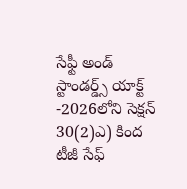సేఫ్టీ అండ్ స్టాండర్డ్స్ యాక్ట్ -2026లోని సెక్షన్ 30(2)ఎ) కింద టీజీ సేఫ్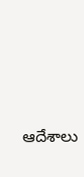ఆదేశాలు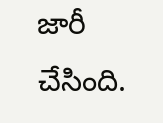జారీ చేసింది.